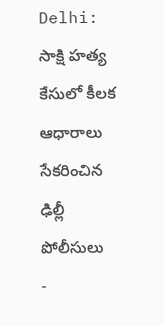Delhi: సాక్షి హత్య కేసులో కీలక ఆధారాలు సేకరించిన ఢిల్లీ పోలీసులు
-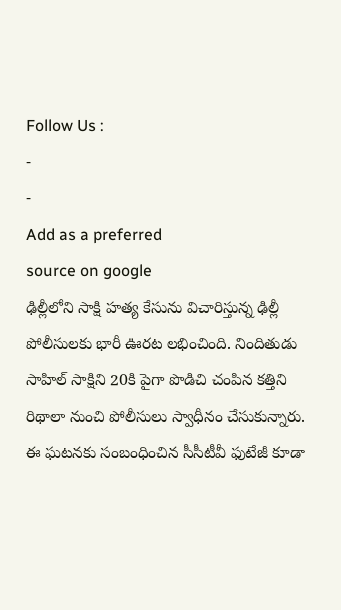Follow Us :
-
-
Add as a preferred
source on google
ఢిల్లీలోని సాక్షి హత్య కేసును విచారిస్తున్న ఢిల్లీ పోలీసులకు భారీ ఊరట లభించింది. నిందితుడు సాహిల్ సాక్షిని 20కి పైగా పొడిచి చంపిన కత్తిని రిథాలా నుంచి పోలీసులు స్వాధీనం చేసుకున్నారు. ఈ ఘటనకు సంబంధించిన సీసీటీవీ ఫుటేజీ కూడా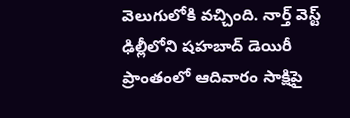వెలుగులోకి వచ్చింది. నార్త్ వెస్ట్ ఢిల్లీలోని షహబాద్ డెయిరీ ప్రాంతంలో ఆదివారం సాక్షిపై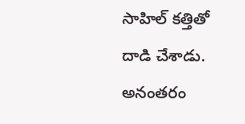సాహిల్ కత్తితో దాడి చేశాడు. అనంతరం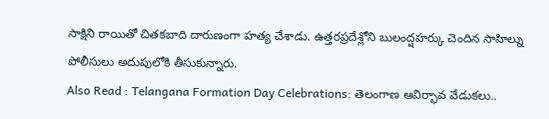సాక్షిని రాయితో చితకబాది దారుణంగా హత్య చేశాడు. ఉత్తరప్రదేశ్లోని బులంద్షహర్కు చెందిన సాహిల్ను పోలీసులు అదుపులోకి తీసుకున్నారు.
Also Read : Telangana Formation Day Celebrations: తెలంగాణ ఆవిర్భావ వేడుకలు..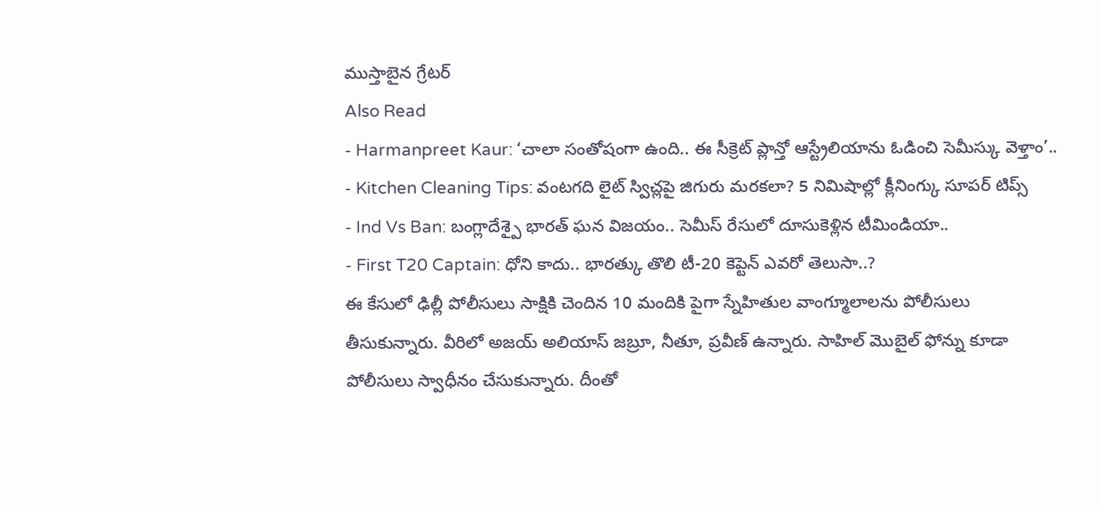ముస్తాబైన గ్రేటర్
Also Read
- Harmanpreet Kaur: ‘చాలా సంతోషంగా ఉంది.. ఈ సీక్రెట్ ప్లాన్తో ఆస్ట్రేలియాను ఓడించి సెమీస్కు వెళ్తాం’..
- Kitchen Cleaning Tips: వంటగది లైట్ స్విచ్లపై జిగురు మరకలా? 5 నిమిషాల్లో క్లీనింగ్కు సూపర్ టిప్స్
- Ind Vs Ban: బంగ్లాదేశ్పై భారత్ ఘన విజయం.. సెమీస్ రేసులో దూసుకెళ్లిన టీమిండియా..
- First T20 Captain: ధోని కాదు.. భారత్కు తొలి టీ-20 కెప్టెన్ ఎవరో తెలుసా..?
ఈ కేసులో ఢిల్లీ పోలీసులు సాక్షికి చెందిన 10 మందికి పైగా స్నేహితుల వాంగ్మూలాలను పోలీసులు తీసుకున్నారు. వీరిలో అజయ్ అలియాస్ జబ్రూ, నీతూ, ప్రవీణ్ ఉన్నారు. సాహిల్ మొబైల్ ఫోన్ను కూడా పోలీసులు స్వాధీనం చేసుకున్నారు. దీంతో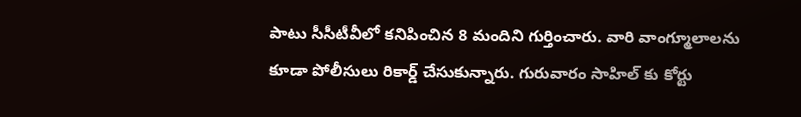పాటు సీసీటీవీలో కనిపించిన 8 మందిని గుర్తించారు. వారి వాంగ్మూలాలను కూడా పోలీసులు రికార్డ్ చేసుకున్నారు. గురువారం సాహిల్ కు కోర్టు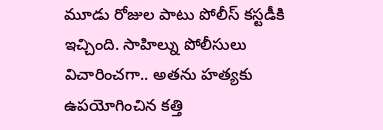మూడు రోజుల పాటు పోలీస్ కస్టడీకి ఇచ్చింది. సాహిల్ను పోలీసులు విచారించగా.. అతను హత్యకు ఉపయోగించిన కత్తి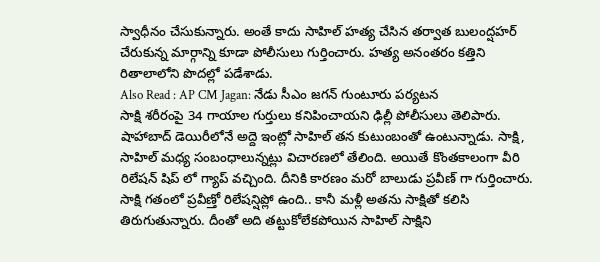స్వాధీనం చేసుకున్నారు. అంతే కాదు సాహిల్ హత్య చేసిన తర్వాత బులంద్షహర్ చేరుకున్న మార్గాన్ని కూడా పోలీసులు గుర్తించారు. హత్య అనంతరం కత్తిని రితాలాలోని పొదల్లో పడేశాడు.
Also Read : AP CM Jagan: నేడు సీఎం జగన్ గుంటూరు పర్యటన
సాక్షి శరీరంపై 34 గాయాల గుర్తులు కనిపించాయని ఢిల్లీ పోలీసులు తెలిపారు. షాహాబాద్ డెయిరీలోనే అద్దె ఇంట్లో సాహిల్ తన కుటుంబంతో ఉంటున్నాడు. సాక్షి, సాహిల్ మధ్య సంబంధాలున్నట్లు విచారణలో తేలింది. అయితే కొంతకాలంగా వీరి రిలేషన్ షిప్ లో గ్యాప్ వచ్చింది. దీనికి కారణం మరో బాలుడు ప్రవీణ్ గా గుర్తించారు. సాక్షి గతంలో ప్రవీణ్తో రిలేషన్షిప్లో ఉంది.. కానీ మళ్లీ అతను సాక్షితో కలిసి తిరుగుతున్నారు. దీంతో అది తట్టుకోలేకపోయిన సాహిల్ సాక్షిని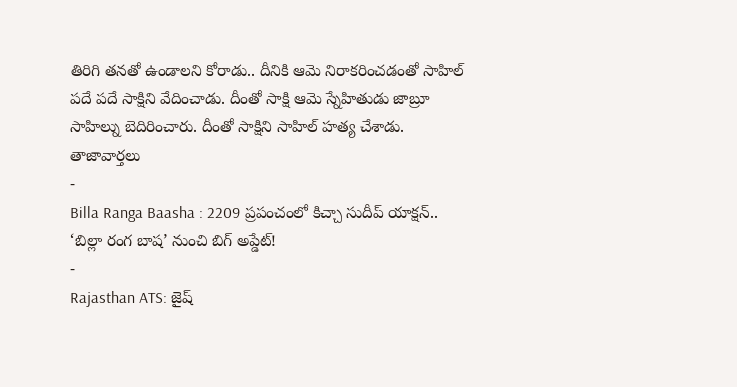తిరిగి తనతో ఉండాలని కోరాడు.. దీనికి ఆమె నిరాకరించడంతో సాహిల్ పదే పదే సాక్షిని వేదించాడు. దీంతో సాక్షి ఆమె స్నేహితుడు జాబ్రూ సాహిల్ను బెదిరించారు. దీంతో సాక్షిని సాహిల్ హత్య చేశాడు.
తాజావార్తలు
-
Billa Ranga Baasha : 2209 ప్రపంచంలో కిచ్చా సుదీప్ యాక్షన్.. ‘బిల్లా రంగ బాష’ నుంచి బిగ్ అప్డేట్!
-
Rajasthan ATS: జైష్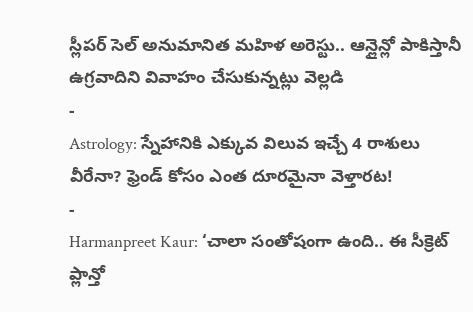స్లీపర్ సెల్ అనుమానిత మహిళ అరెస్టు.. ఆన్లైన్లో పాకిస్తానీ ఉగ్రవాదిని వివాహం చేసుకున్నట్లు వెల్లడి
-
Astrology: స్నేహానికి ఎక్కువ విలువ ఇచ్చే 4 రాశులు వీరేనా? ఫ్రెండ్ కోసం ఎంత దూరమైనా వెళ్తారట!
-
Harmanpreet Kaur: ‘చాలా సంతోషంగా ఉంది.. ఈ సీక్రెట్ ప్లాన్తో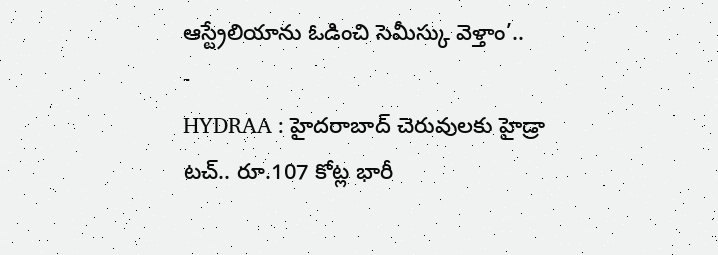ఆస్ట్రేలియాను ఓడించి సెమీస్కు వెళ్తాం’..
-
HYDRAA : హైదరాబాద్ చెరువులకు హైడ్రా టచ్.. రూ.107 కోట్ల భారీ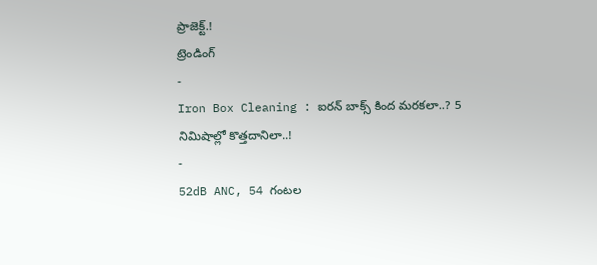ప్రాజెక్ట్.!
ట్రెండింగ్
-
Iron Box Cleaning : ఐరన్ బాక్స్ కింద మరకలా..? 5 నిమిషాల్లో కొత్తదానిలా..!
-
52dB ANC, 54 గంటల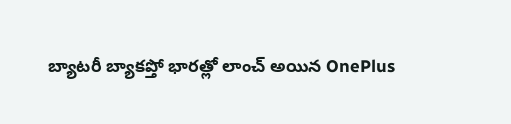బ్యాటరీ బ్యాకప్తో భారత్లో లాంచ్ అయిన OnePlus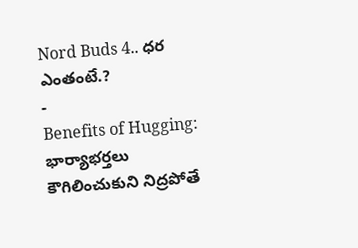Nord Buds 4.. ధర ఎంతంటే.?
-
Benefits of Hugging: భార్యాభర్తలు కౌగిలించుకుని నిద్రపోతే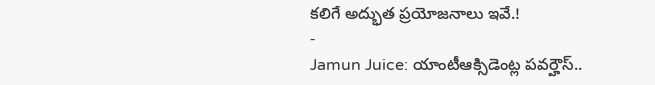కలిగే అద్భుత ప్రయోజనాలు ఇవే.!
-
Jamun Juice: యాంటీఆక్సిడెంట్ల పవర్హౌస్..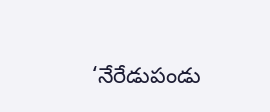‘నేరేడుపండు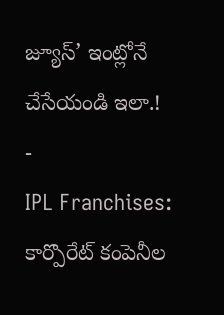జ్యూస్’ ఇంట్లోనే చేసేయండి ఇలా.!
-
IPL Franchises: కార్పొరేట్ కంపెనీల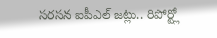సరసన ఐపీఎల్ జట్లు.. రిపోర్ట్లో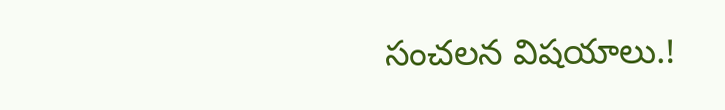సంచలన విషయాలు.!